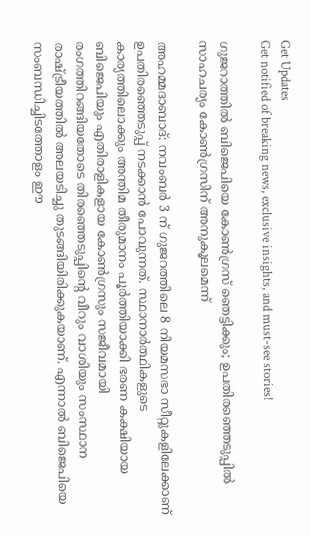Get Updates
Get notified of breaking news, exclusive insights, and must-see stories!

ഗുജറാത്തില്‍ ബിജെപിയെ കോണ്‍ഗ്രസ് ഞെട്ടിക്കും; ഉപതിരഞ്ഞെടുപ്പില്‍ സാഹചര്യം കോണ്‍ഗ്രസിന് അനുകൂലമെന്ന്

അഹമ്മദാബാദ്: നവംബര്‍ 3 ന് ഗുജറത്തിലെ 8 നിയമസഭാ സീറ്റുകളിലേക്കാണ് ഉപതിരഞ്ഞെടുപ്പ് നടക്കാന്‍ പോവുന്നത്. സ്ഥാനാര്‍ത്ഥികളുടെ കാര്യത്തിലൊക്കും അന്തിമ തീരുമാനം പൂര്‍ത്തിയാക്കി ഭരണ കക്ഷിയായ ബിജെപിയും എതിരാളികളായ കോണ്‍ഗ്രസും സജീവമായി രംഗത്തിറങ്ങിയതോടെ തിരഞ്ഞെടുപ്പിന്‍റെ വീറും വാശിയും സംസ്ഥാന രാഷ്ട്രീയത്തില്‍ അലയടിച്ചു തുടങ്ങിയിരിക്കുകയാണ്. എന്നാല്‍ ബിജെപിയെ സംബന്ധിച്ചിടത്തോളം ഈ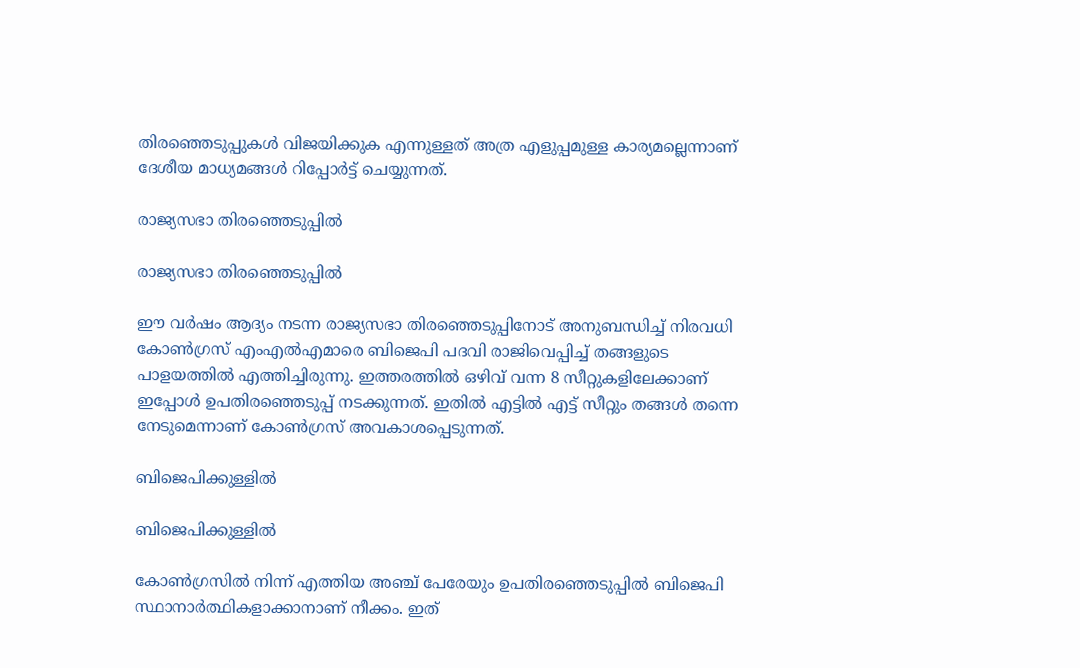തിരഞ്ഞെടുപ്പുകള്‍ വിജയിക്കുക എന്നുള്ളത് അത്ര എളുപ്പമുള്ള കാര്യമല്ലെന്നാണ് ദേശീയ മാധ്യമങ്ങള്‍ റിപ്പോര്‍ട്ട് ചെയ്യുന്നത്.

രാജ്യസഭാ തിരഞ്ഞെടുപ്പില്‍

രാജ്യസഭാ തിരഞ്ഞെടുപ്പില്‍

ഈ വര്‍ഷം ആദ്യം നടന്ന രാജ്യസഭാ തിരഞ്ഞെടുപ്പിനോട് അനുബന്ധിച്ച് നിരവധി കോണ്‍ഗ്രസ് എംഎല്‍എമാരെ ബിജെപി പദവി രാജിവെപ്പിച്ച് തങ്ങളുടെ പാളയത്തില്‍ എത്തിച്ചിരുന്നു. ഇത്തരത്തില്‍ ഒഴിവ് വന്ന 8 സീറ്റുകളിലേക്കാണ് ഇപ്പോള്‍ ഉപതിരഞ്ഞെടുപ്പ് നടക്കുന്നത്. ഇതില്‍ എട്ടില്‍ എട്ട് സീറ്റും തങ്ങള്‍ തന്നെ നേടുമെന്നാണ് കോണ്‍ഗ്രസ് അവകാശപ്പെടുന്നത്.

ബിജെപിക്കുള്ളില്‍

ബിജെപിക്കുള്ളില്‍

കോണ്‍ഗ്രസില്‍ നിന്ന് എത്തിയ അഞ്ച് പേരേയും ഉപതിരഞ്ഞെടുപ്പില്‍ ബിജെപി സ്ഥാനാര്‍ത്ഥികളാക്കാനാണ് നീക്കം. ഇത്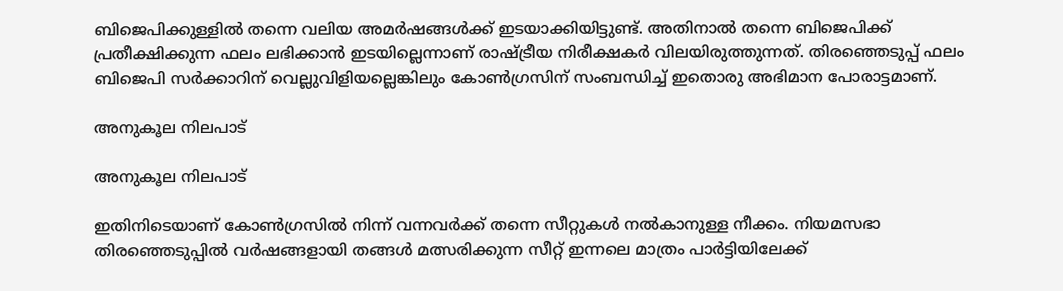ബിജെപിക്കുള്ളില്‍ തന്നെ വലിയ അമര്‍ഷങ്ങള്‍ക്ക് ഇടയാക്കിയിട്ടുണ്ട്. അതിനാല്‍ തന്നെ ബിജെപിക്ക് പ്രതീക്ഷിക്കുന്ന ഫലം ലഭിക്കാന്‍ ഇടയില്ലെന്നാണ് രാഷ്ട്രീയ നിരീക്ഷകര്‍ വിലയിരുത്തുന്നത്. തിരഞ്ഞെടുപ്പ് ഫലം ബിജെപി സര്‍ക്കാറിന് വെല്ലുവിളിയല്ലെങ്കിലും കോണ്‍ഗ്രസിന് സംബന്ധിച്ച് ഇതൊരു അഭിമാന പോരാട്ടമാണ്.

അനുകൂല നിലപാട്

അനുകൂല നിലപാട്

ഇതിനിടെയാണ് കോണ്‍ഗ്രസില്‍ നിന്ന് വന്നവര്‍ക്ക് തന്നെ സീറ്റുകള്‍ നല്‍കാനുള്ള നീക്കം. നിയമസഭാ തിരഞ്ഞെടുപ്പില്‍ വര്‍ഷങ്ങളായി തങ്ങള്‍ മത്സരിക്കുന്ന സീറ്റ് ഇന്നലെ മാത്രം പാര്‍ട്ടിയിലേക്ക്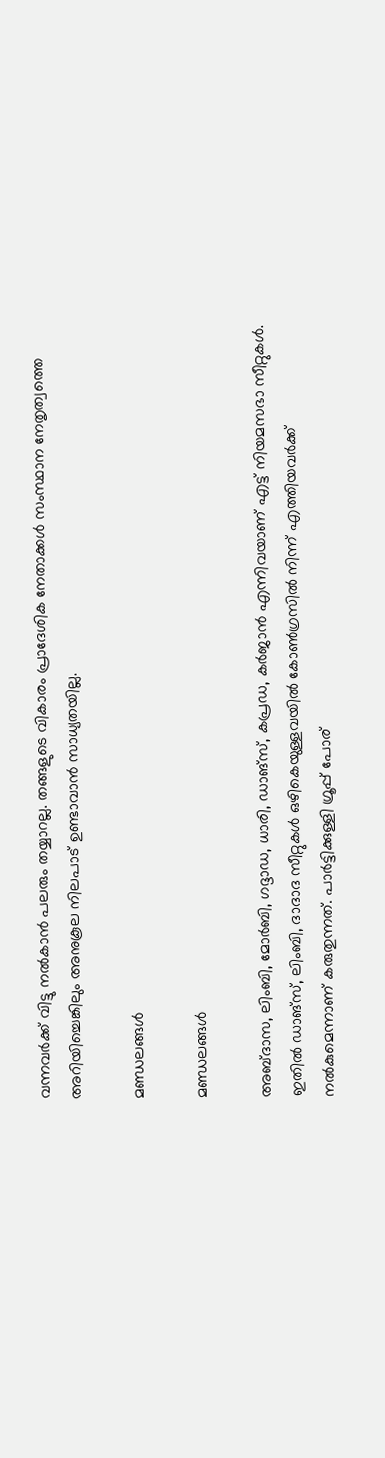വന്നവര്‍ക്ക് വിട്ടു നല്‍കാന്‍ പലരും തയ്യാറല്ല. തങ്ങളുടെ വികാരം പ്രാദേശിക നേതാക്കള്‍ സംസ്ഥാന നേതൃത്വത്തെ അറിയിച്ചെങ്കിലും അനുകൂല നിലപാട് ഉണ്ടാവാന്‍ സാധ്യതയില്ല.

മണ്ഡലങ്ങള്‍

മണ്ഡലങ്ങള്‍

അബ്ദാസ, ലിംബി, മോർബി, ഗദ്ദാഡ, ധാരി, ഡാങ്‌സ്, കപ്രഡ, കർജാൻ എന്നിവയാണ് എട്ട് നിയമസഭാ സീറ്റുകൾ. ഇതില്‍ ഡാങ്‌സ്, ലിംബി, ദാദാദ സീറ്റുകൾ ഒഴികെയുള്ളവയില്‍ കോണ്‍ഗ്രസില്‍ നിന്ന് എത്തിയവര്‍ക്ക് നൽകുമെന്നാണ് കരുതുന്നത്. പാര്‍ട്ടിക്കുള്ളി ഗ്രൂപ്പ് പോര്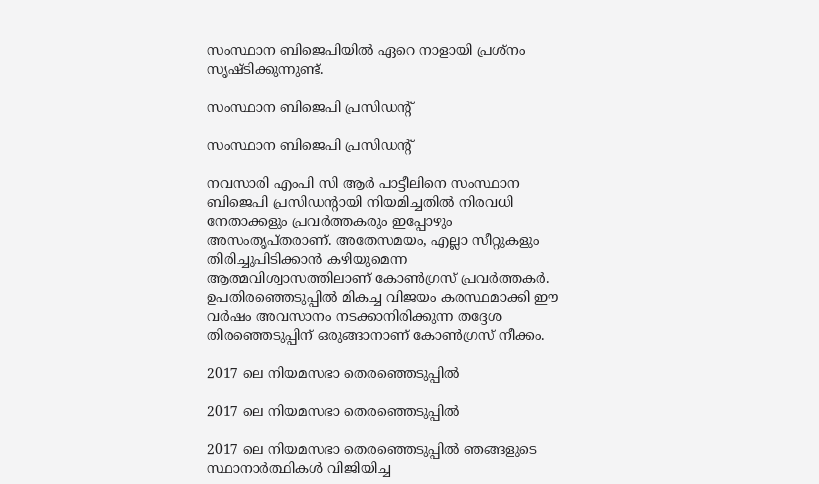സംസ്ഥാന ബിജെപിയില്‍ ഏറെ നാളായി പ്രശ്നം സൃഷ്ടിക്കുന്നുണ്ട്.

സംസ്ഥാന ബിജെപി പ്രസിഡന്‍റ്

സംസ്ഥാന ബിജെപി പ്രസിഡന്‍റ്

നവസാരി എംപി സി ആർ പാട്ടീലിനെ സംസ്ഥാന ബിജെപി പ്രസിഡന്റായി നിയമിച്ചതിൽ നിരവധി നേതാക്കളും പ്രവര്‍ത്തകരും ഇപ്പോഴും അസംതൃപ്തരാണ്. അതേസമയം, എല്ലാ സീറ്റുകളും തിരിച്ചുപിടിക്കാൻ കഴിയുമെന്ന ആത്മവിശ്വാസത്തിലാണ് കോണ്‍ഗ്രസ് പ്രവര്‍ത്തകര്‍. ഉപതിരഞ്ഞെടുപ്പില്‍ മികച്ച വിജയം കരസ്ഥമാക്കി ഈ വര്‍ഷം അവസാനം നടക്കാനിരിക്കുന്ന തദ്ദേശ തിരഞ്ഞെടുപ്പിന് ഒരുങ്ങാനാണ് കോണ്‍ഗ്രസ് നീക്കം.

2017 ലെ നിയമസഭാ തെരഞ്ഞെടുപ്പിൽ

2017 ലെ നിയമസഭാ തെരഞ്ഞെടുപ്പിൽ

2017 ലെ നിയമസഭാ തെരഞ്ഞെടുപ്പിൽ ഞങ്ങളുടെ സ്ഥാനാർത്ഥികൾ വിജിയിച്ച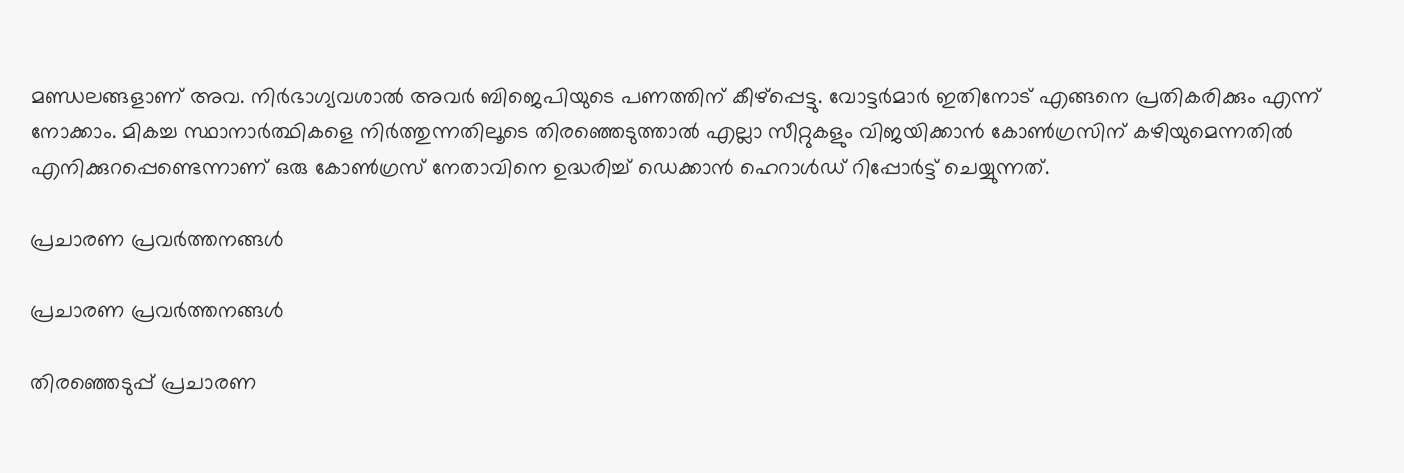മണ്ഡലങ്ങളാണ് അവ. നിര്‍ഭാഗ്യവശാല്‍ അവര്‍ ബിജെപിയുടെ പണത്തിന് കീഴ്പ്പെട്ടു. വോട്ടർമാർ ഇതിനോട് എങ്ങനെ പ്രതികരിക്കും എന്ന് നോക്കാം. മികച്ച സ്ഥാനാർത്ഥികളെ നിര്‍ത്തുന്നതിലൂടെ തിരഞ്ഞെടുത്താൽ എല്ലാ സീറ്റുകളും വിജയിക്കാന്‍ കോണ്‍ഗ്രസിന് കഴിയുമെന്നതില്‍ എനിക്കുറപ്പെണ്ടെന്നാണ് ഒരു കോണ്‍ഗ്രസ് നേതാവിനെ ഉദ്ധരിച്ച് ഡെക്കാന്‍ ഹെറാള്‍ഡ് റിപ്പോര്‍ട്ട് ചെയ്യുന്നത്.

പ്രചാരണ പ്രവര്‍ത്തനങ്ങള്‍

പ്രചാരണ പ്രവര്‍ത്തനങ്ങള്‍

തിരഞ്ഞെടുപ്പ് പ്രചാരണ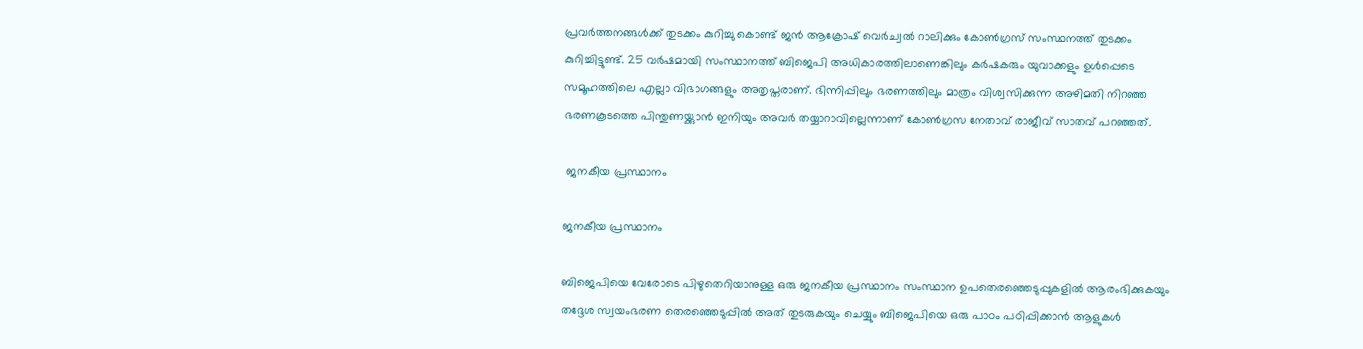പ്രവര്‍ത്തനങ്ങള്‍ക്ക് തുടക്കം കുറിച്ചു കൊണ്ട് ജന്‍ ആക്രോഷ് വെര്‍ച്വല്‍ റാലിക്കും കോണ്‍ഗ്രസ് സംസ്ഥനത്ത് തുടക്കം കുറിച്ചിട്ടുണ്ട്. 25 വർഷമായി സംസ്ഥാനത്ത് ബിജെപി അധികാരത്തിലാണെങ്കിലും കർഷകരും യുവാക്കളും ഉൾപ്പെടെ സമൂഹത്തിലെ എല്ലാ വിഭാഗങ്ങളും അതൃപ്തരാണ്. ഭിന്നിപ്പിലും ഭരണത്തിലും മാത്രം വിശ്വസിക്കുന്ന അഴിമതി നിറഞ്ഞ ഭരണകൂടത്തെ പിന്തുണയ്ക്കുാന്‍ ഇനിയും അവര്‍ തയ്യാറാവില്ലെന്നാണ് കോണ്‍ഗ്രസ നേതാവ് രാജീവ് സാതവ് പറഞ്ഞത്.

 ജനകീയ പ്രസ്ഥാനം

ജനകീയ പ്രസ്ഥാനം

ബിജെപിയെ വേരോടെ പിഴുതെറിയാനുള്ള ഒരു ജനകീയ പ്രസ്ഥാനം സംസ്ഥാന ഉപതെരഞ്ഞെടുപ്പുകളിൽ ആരംഭിക്കുകയും തദ്ദേശ സ്വയംഭരണ തെരഞ്ഞെടുപ്പിൽ അത് തുടരുകയും ചെയ്യും ബിജെപിയെ ഒരു പാഠം പഠിപ്പിക്കാൻ ആളുകൾ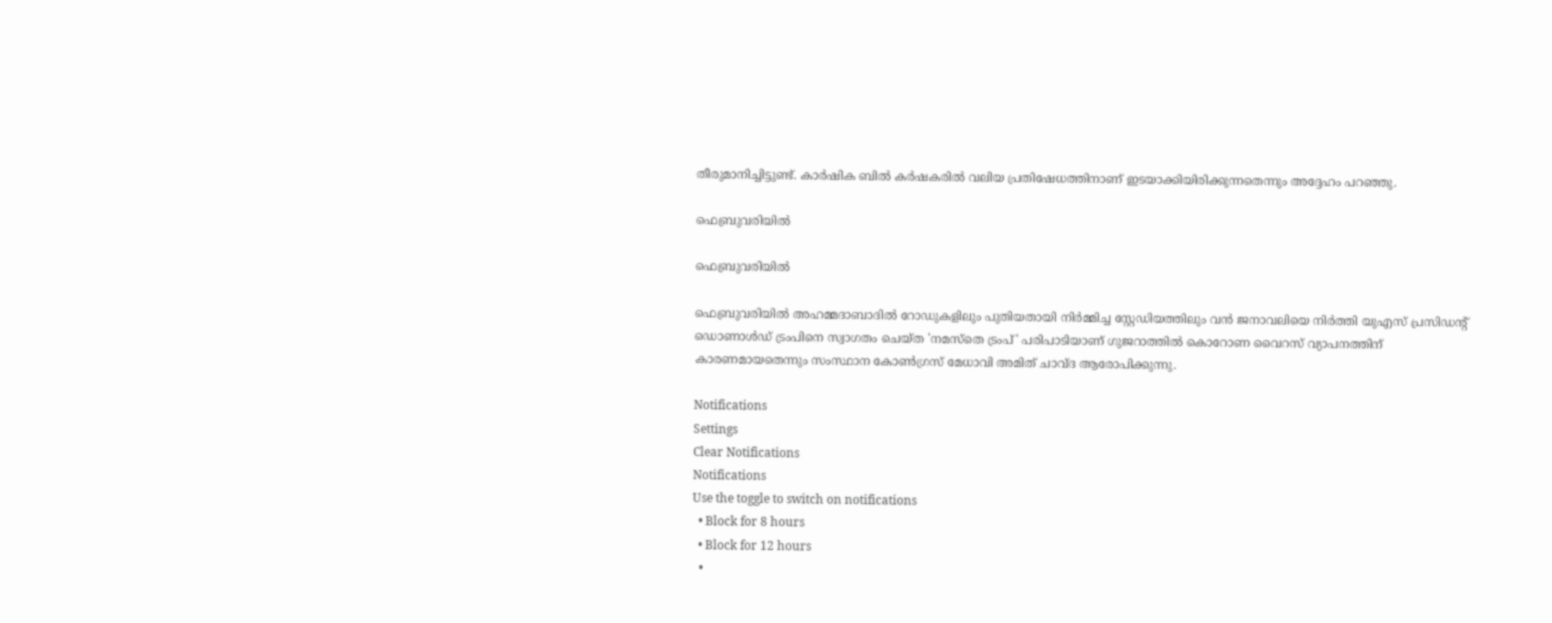തീരുമാനിച്ചിട്ടുണ്ട്. കാര്‍ഷിക ബില്‍ കര്‍ഷകരില്‍ വലിയ പ്രതിഷേധത്തിനാണ് ഇടയാക്കിയിരിക്കുന്നതെന്നും അദ്ദേഹം പറഞ്ഞു.

ഫെബ്രുവരിയിൽ

ഫെബ്രുവരിയിൽ

ഫെബ്രുവരിയിൽ അഹമ്മദാബാദിൽ റോഡുകളിലും പുതിയതായി നിർമ്മിച്ച സ്റ്റേഡിയത്തിലും വൻ ജനാവലിയെ നിര്‍ത്തി യുഎസ് പ്രസിഡന്റ് ഡൊണാൾഡ് ട്രംപിനെ സ്വാഗതം ചെയ്ത 'നമസ്‌തെ ട്രംപ്' പരിപാടിയാണ് ഗുജറാത്തിൽ കൊറോണ വൈറസ് വ്യാപനത്തിന് കാരണമായതെന്നും സംസ്ഥാന കോൺഗ്രസ് മേധാവി അമിത് ചാവ്ദ ആരോപിക്കുന്നു.

Notifications
Settings
Clear Notifications
Notifications
Use the toggle to switch on notifications
  • Block for 8 hours
  • Block for 12 hours
  •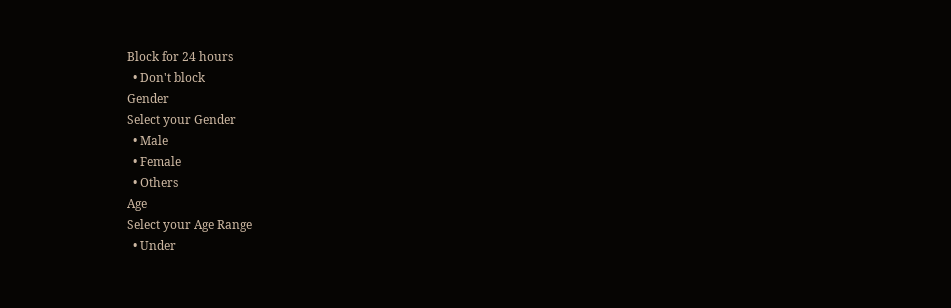Block for 24 hours
  • Don't block
Gender
Select your Gender
  • Male
  • Female
  • Others
Age
Select your Age Range
  • Under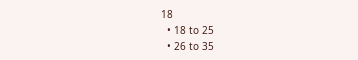18
  • 18 to 25
  • 26 to 35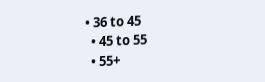• 36 to 45
  • 45 to 55
  • 55+